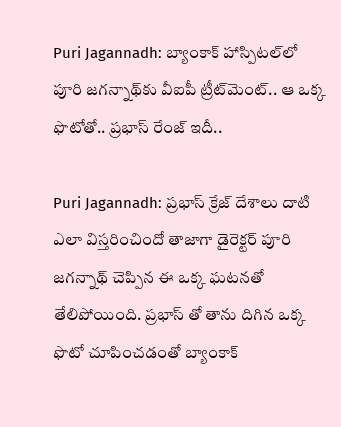Puri Jagannadh: బ్యాంకాక్ హాస్పిటల్‌లో పూరి జగన్నాథ్‌కు వీఐపీ ట్రీట్‌మెంట్.. ఆ ఒక్క ఫొటోతో.. ప్రభాస్ రేంజ్ ఇదీ..

Puri Jagannadh: ప్రభాస్ క్రేజ్ దేశాలు దాటి ఎలా విస్తరించిందో తాజాగా డైరెక్టర్ పూరి జగన్నాథ్ చెప్పిన ఈ ఒక్క ఘటనతో తేలిపోయింది. ప్రభాస్ తో తాను దిగిన ఒక్క ఫొటో చూపించడంతో బ్యాంకాక్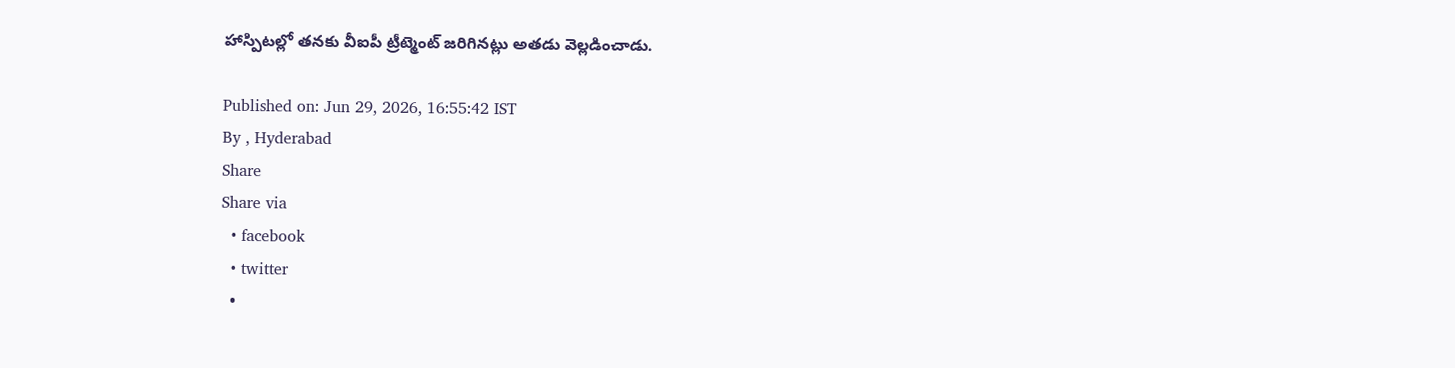హాస్పిటల్లో తనకు వీఐపీ ట్రీట్మెంట్ జరిగినట్లు అతడు వెల్లడించాడు.

Published on: Jun 29, 2026, 16:55:42 IST
By , Hyderabad
Share
Share via
  • facebook
  • twitter
  •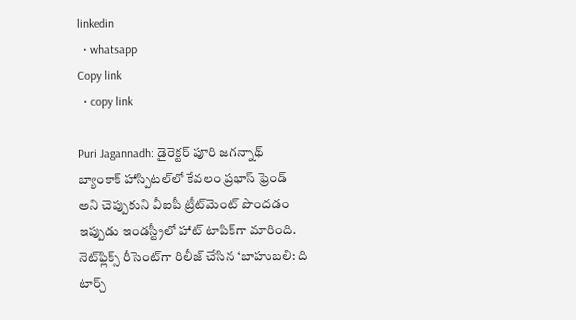linkedin
  • whatsapp
Copy link
  • copy link

Puri Jagannadh: డైరెక్టర్ పూరి జగన్నాథ్ బ్యాంకాక్ హాస్పిటల్‌లో కేవలం ప్రభాస్ ఫ్రెండ్ అని చెప్పుకుని వీఐపీ ట్రీట్‌మెంట్ పొందడం ఇప్పుడు ఇండస్ట్రీలో హాట్ టాపిక్‌గా మారింది. నెట్‌ఫ్లిక్స్ రీసెంట్‌గా రిలీజ్ చేసిన ‘బాహుబలి: ది టార్చ్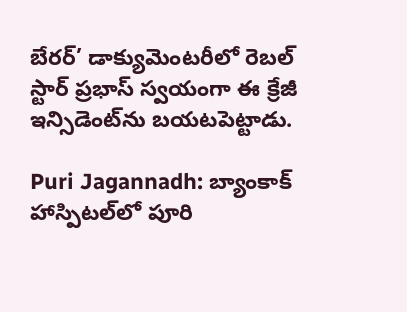బేరర్’ డాక్యుమెంటరీలో రెబల్ స్టార్ ప్రభాస్ స్వయంగా ఈ క్రేజీ ఇన్సిడెంట్‌ను బయటపెట్టాడు.

Puri Jagannadh: బ్యాంకాక్ హాస్పిటల్‌లో పూరి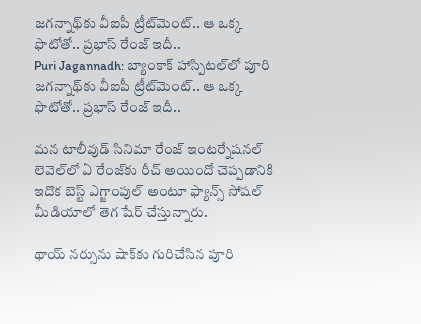జగన్నాథ్‌కు వీఐపీ ట్రీట్‌మెంట్.. ఆ ఒక్క ఫొటోతో.. ప్రభాస్ రేంజ్ ఇదీ..
Puri Jagannadh: బ్యాంకాక్ హాస్పిటల్‌లో పూరి జగన్నాథ్‌కు వీఐపీ ట్రీట్‌మెంట్.. ఆ ఒక్క ఫొటోతో.. ప్రభాస్ రేంజ్ ఇదీ..

మన టాలీవుడ్ సినిమా రేంజ్ ఇంటర్నేషనల్ లెవెల్‌లో ఏ రేంజ్‌కు రీచ్ అయిందో చెప్పడానికి ఇదొక బెస్ట్ ఎగ్జాంపుల్ అంటూ ఫ్యాన్స్ సోషల్ మీడియాలో తెగ షేర్ చేస్తున్నారు.

థాయ్ నర్సును షాక్‌కు గురిచేసిన పూరి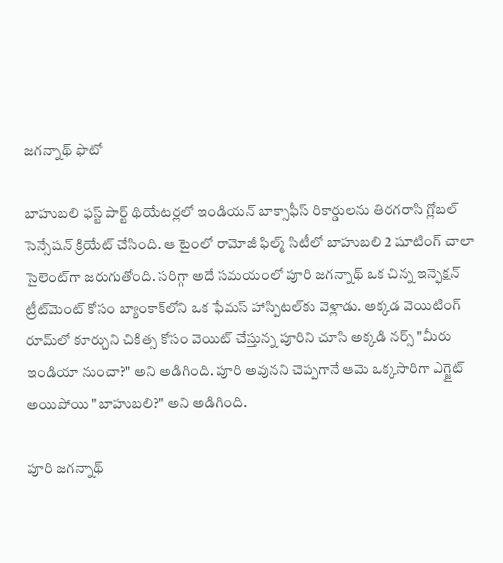జగన్నాథ్ ఫొటో

బాహుబలి ఫస్ట్ పార్ట్ థియేటర్లలో ఇండియన్ బాక్సాఫీస్ రికార్డులను తిరగరాసి గ్లోబల్ సెన్సేషన్ క్రియేట్ చేసింది. ఆ టైంలో రామోజీ ఫిల్మ్ సిటీలో బాహుబలి 2 షూటింగ్ చాలా సైలెంట్‌గా జరుగుతోంది. సరిగ్గా అదే సమయంలో పూరి జగన్నాథ్ ఒక చిన్న ఇన్ఫెక్షన్ ట్రీట్‌మెంట్ కోసం బ్యాంకాక్‌లోని ఒక ఫేమస్ హాస్పిటల్‌కు వెళ్లాడు. అక్కడ వెయిటింగ్ రూమ్‌లో కూర్చుని చికిత్స కోసం వెయిట్ చేస్తున్న పూరిని చూసి అక్కడి నర్స్ "మీరు ఇండియా నుంచా?" అని అడిగింది. పూరి అవునని చెప్పగానే ఆమె ఒక్కసారిగా ఎగ్జైట్ అయిపోయి "బాహుబలి?" అని అడిగింది.

పూరి జగన్నాథ్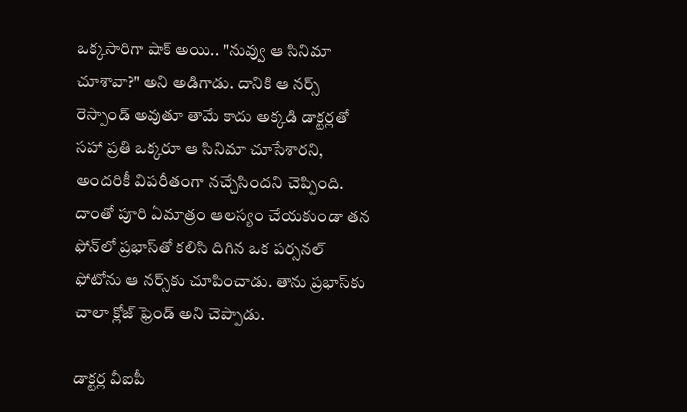ఒక్కసారిగా షాక్ అయి.. "నువ్వు ఆ సినిమా చూశావా?" అని అడిగాడు. దానికి ఆ నర్స్ రెస్పాండ్ అవుతూ తామే కాదు అక్కడి డాక్టర్లతో సహా ప్రతి ఒక్కరూ ఆ సినిమా చూసేశారని, అందరికీ విపరీతంగా నచ్చేసిందని చెప్పింది. దాంతో పూరి ఏమాత్రం ఆలస్యం చేయకుండా తన ఫోన్‌లో ప్రభాస్‌తో కలిసి దిగిన ఒక పర్సనల్ ఫోటోను ఆ నర్స్‌కు చూపించాడు. తాను ప్రభాస్‌కు చాలా క్లోజ్ ఫ్రెండ్ అని చెప్పాడు.

డాక్టర్ల వీఐపీ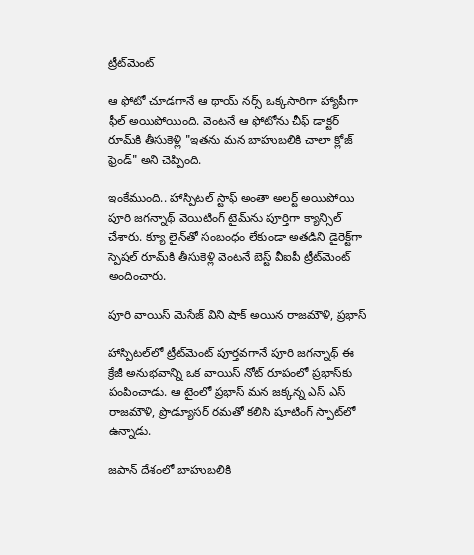ట్రీట్‌మెంట్

ఆ ఫోటో చూడగానే ఆ థాయ్ నర్స్ ఒక్కసారిగా హ్యాపీగా ఫీల్ అయిపోయింది. వెంటనే ఆ ఫోటోను చీఫ్ డాక్టర్ రూమ్‌కి తీసుకెళ్లి "ఇతను మన బాహుబలికి చాలా క్లోజ్ ఫ్రెండ్" అని చెప్పింది.

ఇంకేముంది.. హాస్పిటల్ స్టాఫ్ అంతా అలర్ట్ అయిపోయి పూరి జగన్నాథ్ వెయిటింగ్ టైమ్‌ను పూర్తిగా క్యాన్సిల్ చేశారు. క్యూ లైన్‌తో సంబంధం లేకుండా అతడిని డైరెక్ట్‌గా స్పెషల్ రూమ్‌కి తీసుకెళ్లి వెంటనే బెస్ట్ వీఐపీ ట్రీట్‌మెంట్ అందించారు.

పూరి వాయిస్ మెసేజ్ విని షాక్ అయిన రాజమౌళి, ప్రభాస్

హాస్పిటల్‌లో ట్రీట్‌మెంట్ పూర్తవగానే పూరి జగన్నాథ్ ఈ క్రేజీ అనుభవాన్ని ఒక వాయిస్ నోట్ రూపంలో ప్రభాస్‌కు పంపించాడు. ఆ టైంలో ప్రభాస్ మన జక్కన్న ఎస్ ఎస్ రాజమౌళి, ప్రొడ్యూసర్ రమతో కలిసి షూటింగ్ స్పాట్‌లో ఉన్నాడు.

జపాన్ దేశంలో బాహుబలికి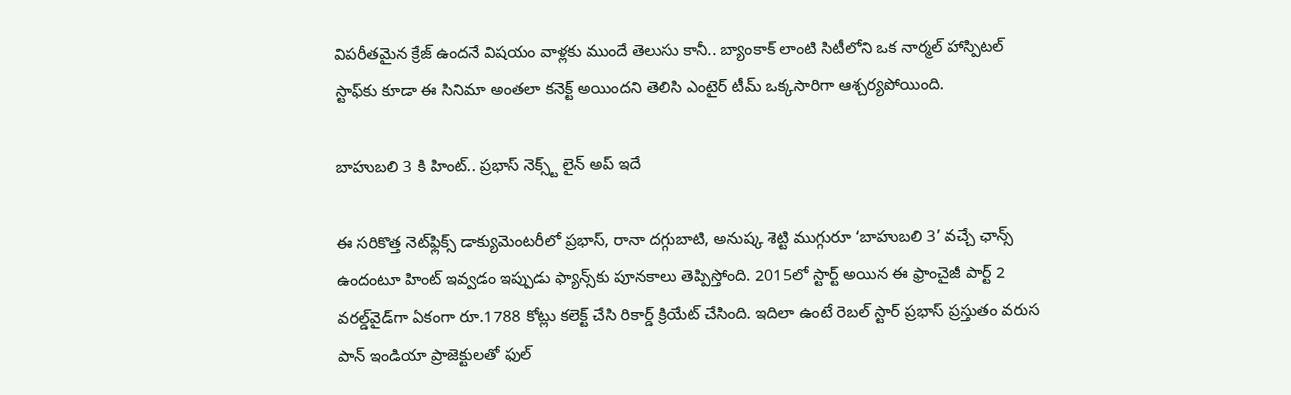విపరీతమైన క్రేజ్ ఉందనే విషయం వాళ్లకు ముందే తెలుసు కానీ.. బ్యాంకాక్ లాంటి సిటీలోని ఒక నార్మల్ హాస్పిటల్ స్టాఫ్‌కు కూడా ఈ సినిమా అంతలా కనెక్ట్ అయిందని తెలిసి ఎంటైర్ టీమ్ ఒక్కసారిగా ఆశ్చర్యపోయింది.

బాహుబలి 3 కి హింట్.. ప్రభాస్ నెక్స్ట్ లైన్ అప్ ఇదే

ఈ సరికొత్త నెట్‌ఫ్లిక్స్ డాక్యుమెంటరీలో ప్రభాస్, రానా దగ్గుబాటి, అనుష్క శెట్టి ముగ్గురూ ‘బాహుబలి 3’ వచ్చే ఛాన్స్ ఉందంటూ హింట్ ఇవ్వడం ఇప్పుడు ఫ్యాన్స్‌కు పూనకాలు తెప్పిస్తోంది. 2015లో స్టార్ట్ అయిన ఈ ఫ్రాంచైజీ పార్ట్ 2 వరల్డ్‌వైడ్‌గా ఏకంగా రూ.1788 కోట్లు కలెక్ట్ చేసి రికార్డ్ క్రియేట్ చేసింది. ఇదిలా ఉంటే రెబల్ స్టార్ ప్రభాస్ ప్రస్తుతం వరుస పాన్ ఇండియా ప్రాజెక్టులతో ఫుల్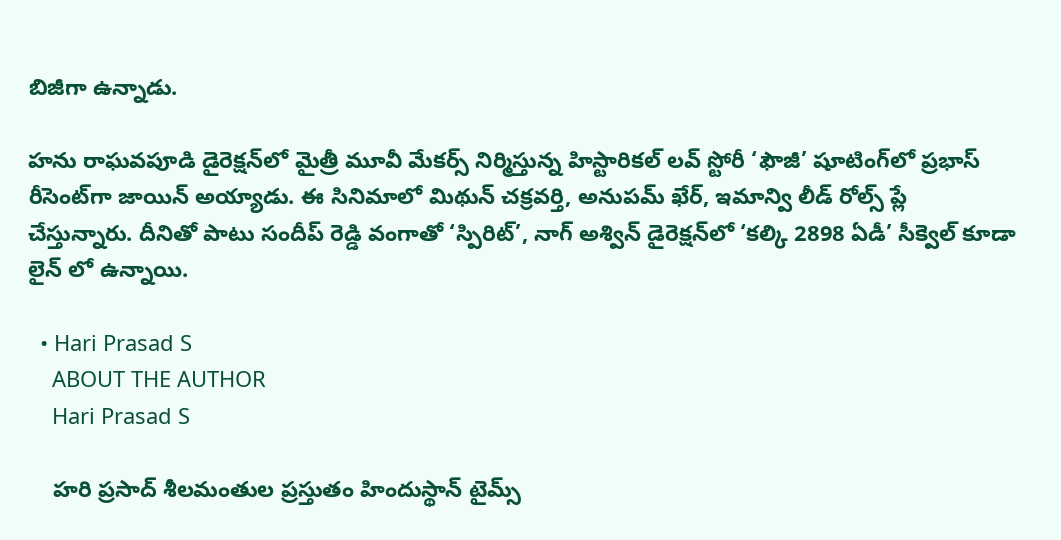బిజీగా ఉన్నాడు.

హను రాఘవపూడి డైరెక్షన్‌లో మైత్రీ మూవీ మేకర్స్ నిర్మిస్తున్న హిస్టారికల్ లవ్ స్టోరీ ‘ఫౌజీ’ షూటింగ్‌లో ప్రభాస్ రీసెంట్‌గా జాయిన్ అయ్యాడు. ఈ సినిమాలో మిథున్ చక్రవర్తి, అనుపమ్ ఖేర్, ఇమాన్వి లీడ్ రోల్స్ ప్లే చేస్తున్నారు. దీనితో పాటు సందీప్ రెడ్డి వంగాతో ‘స్పిరిట్’, నాగ్ అశ్విన్ డైరెక్షన్‌లో ‘కల్కి 2898 ఏడీ’ సీక్వెల్ కూడా లైన్ లో ఉన్నాయి.

  • Hari Prasad S
    ABOUT THE AUTHOR
    Hari Prasad S

    హరి ప్రసాద్ శీలమంతుల ప్రస్తుతం హిందుస్థాన్ టైమ్స్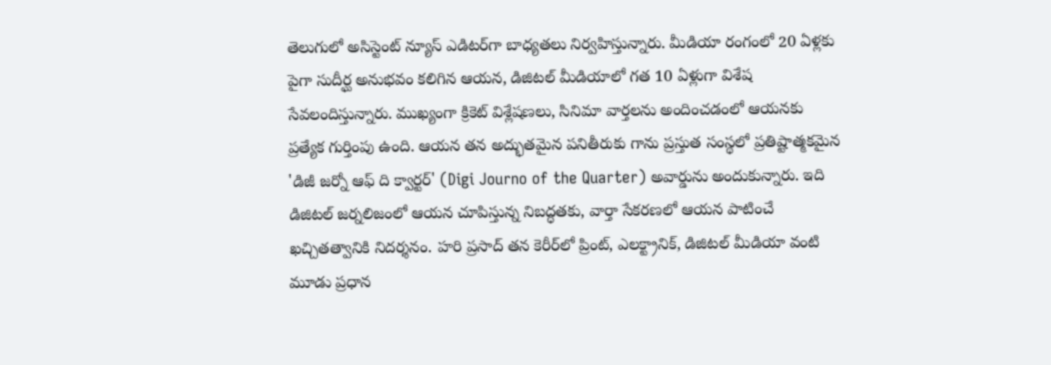తెలుగులో అసిస్టెంట్ న్యూస్ ఎడిటర్‌గా బాధ్యతలు నిర్వహిస్తున్నారు. మీడియా రంగంలో 20 ఏళ్లకు పైగా సుదీర్ఘ అనుభవం కలిగిన ఆయన, డిజిటల్ మీడియాలో గత 10 ఏళ్లుగా విశేష సేవలందిస్తున్నారు. ముఖ్యంగా క్రికెట్ విశ్లేషణలు, సినిమా వార్తలను అందించడంలో ఆయనకు ప్రత్యేక గుర్తింపు ఉంది. ఆయన తన అద్భుతమైన పనితీరుకు గాను ప్రస్తుత సంస్థలో ప్రతిష్టాత్మకమైన 'డిజీ జర్నో ఆఫ్ ది క్వార్టర్' (Digi Journo of the Quarter) అవార్డును అందుకున్నారు. ఇది డిజిటల్ జర్నలిజంలో ఆయన చూపిస్తున్న నిబద్ధతకు, వార్తా సేకరణలో ఆయన పాటించే ఖచ్చితత్వానికి నిదర్శనం. హరి ప్రసాద్ తన కెరీర్‌లో ప్రింట్, ఎలక్ట్రానిక్, డిజిటల్ మీడియా వంటి మూడు ప్రధాన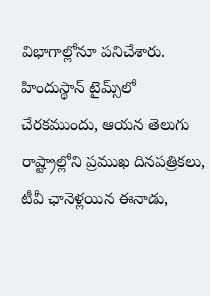విభాగాల్లోనూ పనిచేశారు. హిందుస్థాన్ టైమ్స్‌లో చేరకముందు, ఆయన తెలుగు రాష్ట్రాల్లోని ప్రముఖ దినపత్రికలు, టీవీ ఛానెళ్లయిన ఈనాడు,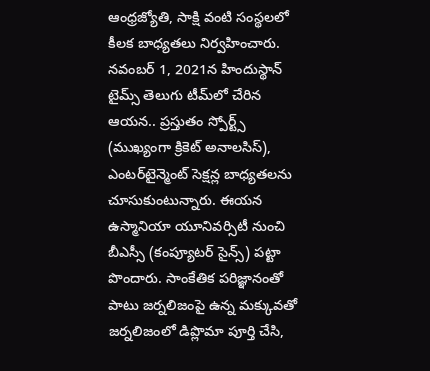ఆంధ్రజ్యోతి, సాక్షి వంటి సంస్థలలో కీలక బాధ్యతలు నిర్వహించారు. నవంబర్ 1, 2021న హిందుస్థాన్ టైమ్స్ తెలుగు టీమ్‌లో చేరిన ఆయన.. ప్రస్తుతం స్పోర్ట్స్ (ముఖ్యంగా క్రికెట్ అనాలసిస్), ఎంటర్‌టైన్మెంట్ సెక్షన్ల బాధ్యతలను చూసుకుంటున్నారు. ఈయన ఉస్మానియా యూనివర్సిటీ నుంచి బీఎస్సీ (కంప్యూటర్ సైన్స్) పట్టా పొందారు. సాంకేతిక పరిజ్ఞానంతో పాటు జర్నలిజంపై ఉన్న మక్కువతో జర్నలిజంలో డిప్లొమా పూర్తి చేసి,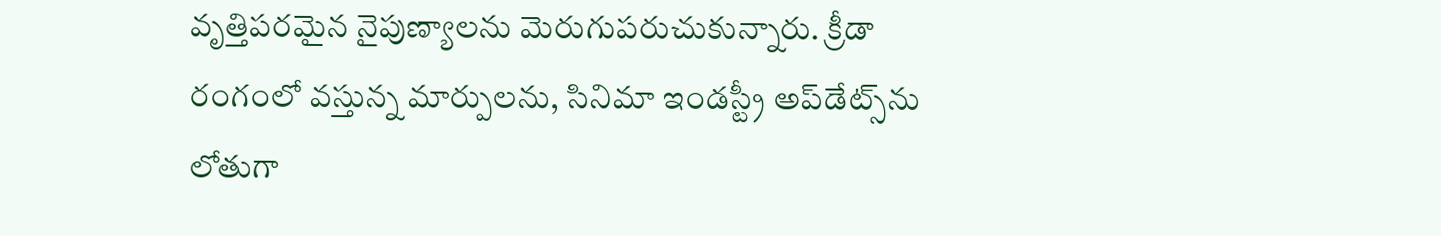వృత్తిపరమైన నైపుణ్యాలను మెరుగుపరుచుకున్నారు. క్రీడా రంగంలో వస్తున్న మార్పులను, సినిమా ఇండస్ట్రీ అప్‌డేట్స్‌ను లోతుగా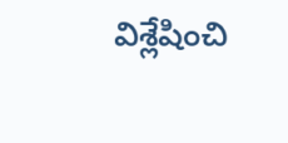విశ్లేషించి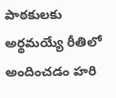పాఠకులకు అర్థమయ్యే రీతిలో అందించడం హరి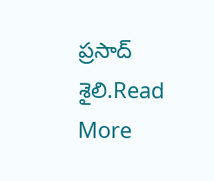ప్రసాద్ శైలి.Read More